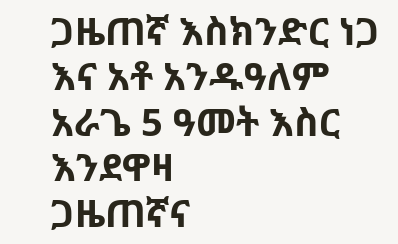ጋዜጠኛ እስክንድር ነጋ እና አቶ አንዱዓለም አራጌ 5 ዓመት እስር እንደዋዛ
ጋዜጠኛና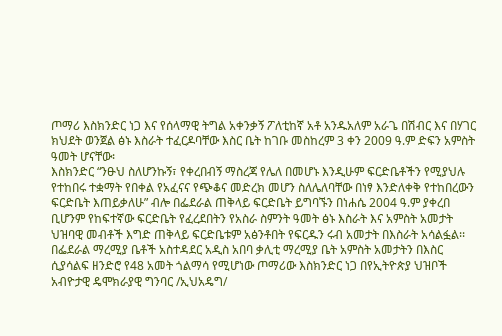ጦማሪ እስክንድር ነጋ እና የሰላማዊ ትግል አቀንቃኝ ፖለቲከኛ አቶ አንዱአለም አራጌ በሽብር እና በሃገር ክህደት ወንጀል ፅኑ እስራት ተፈርዶባቸው እስር ቤት ከገቡ መስከረም 3 ቀን 2009 ዓ.ም ድፍን አምስት ዓመት ሆናቸው፡
እስክንድር “ንፁህ ስለሆንኩኝ፣ የቀረበብኝ ማስረጃ የሌለ በመሆኑ እንዲሁም ፍርድቤቶችን የሚያህሉ የተከበሩ ተቋማት የበቀል የአፈናና የጭቆና መድረክ መሆን ስለሌለባቸው በነፃ እንድለቀቅ የተከበረውን ፍርድቤት እጠይቃለሁ” ብሎ በፌደራል ጠቅላይ ፍርድቤት ይግባኙን በነሐሴ 2004 ዓ.ም ያቀረበ ቢሆንም የከፍተኛው ፍርድቤት የፈረደበትን የአስራ ስምንት ዓመት ፅኑ እስራት እና አምስት አመታት ህዝባዊ መብቶች እግድ ጠቅላይ ፍርድቤቱም አፅንቶበት የፍርዱን ሩብ አመታት በእስራት አሳልፏል፡፡
በፌደራል ማረሚያ ቤቶች አስተዳደር አዲስ አበባ ቃሊቲ ማረሚያ ቤት አምስት አመታትን በእስር ሲያሳልፍ ዘንድሮ የ48 አመት ጎልማሳ የሚሆነው ጦማሪው እስክንድር ነጋ በየኢትዮጵያ ህዝቦች አብዮታዊ ዴሞክራያዊ ግንባር /ኢህአዴግ/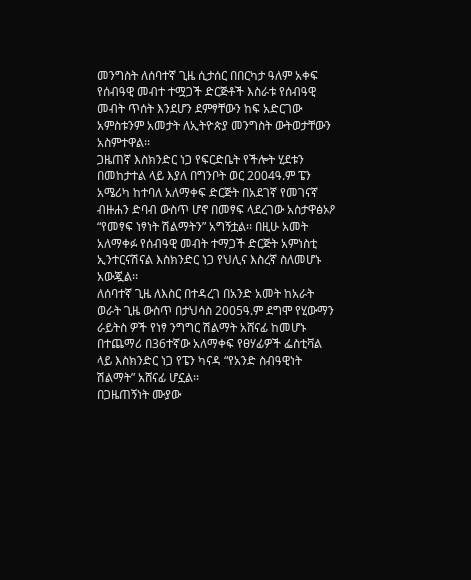መንግስት ለሰባተኛ ጊዜ ሲታሰር በበርካታ ዓለም አቀፍ የሰብዓዊ መብተ ተሟጋች ድርጅቶች እስራቱ የሰብዓዊ መብት ጥሰት እንደሆን ደምፃቸውን ከፍ አድርገው አምስቱንም አመታት ለኢትዮጵያ መንግስት ውትወታቸውን አስምተዋል፡፡
ጋዜጠኛ እስክንድር ነጋ የፍርድቤት የችሎት ሂደቱን በመከታተል ላይ እያለ በግንቦት ወር 2004ዓ.ም ፔን አሜሪካ ከተባለ አለማቀፍ ድርጅት በአደገኛ የመገናኛ ብዙሐን ድባብ ውስጥ ሆኖ በመፃፍ ላደረገው አስታዋፅኦዖ “የመፃፍ ነፃነት ሽልማትን” አግኝቷል፡፡ በዚሁ አመት አለማቀፉ የሰብዓዊ መብት ተማጋች ድርጅት አምነስቲ ኢንተርናሽናል እስክንድር ነጋ የህሊና እስረኛ ስለመሆኑ አውጇል፡፡
ለሰባተኛ ጊዜ ለእስር በተዳረገ በአንድ አመት ከአራት ወራት ጊዜ ውስጥ በታህሳስ 2005ዓ.ም ደግሞ የሂውማን ራይትስ ዎች የነፃ ንግግር ሽልማት አሸናፊ ከመሆኑ በተጨማሪ በ36ተኛው አለማቀፍ የፀሃፊዎች ፌስቲቫል ላይ እስክንድር ነጋ የፔን ካናዳ “የአንድ ስብዓዊነት ሽልማት” አሸናፊ ሆኗል፡፡
በጋዜጠኝነት ሙያው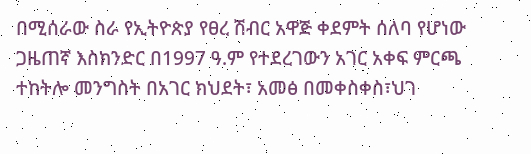በሚሰራው ስራ የኢትዮጵያ የፀረ ሽብር አዋጅ ቀደምት ሰለባ የሆነው ጋዜጠኛ እስክንድር በ1997 ዓ.ም የተደረገውን አገር አቀፍ ምርጫ ተከትሎ መንግስት በአገር ክህደት፣ አመፅ በመቀስቀስ፣ህገ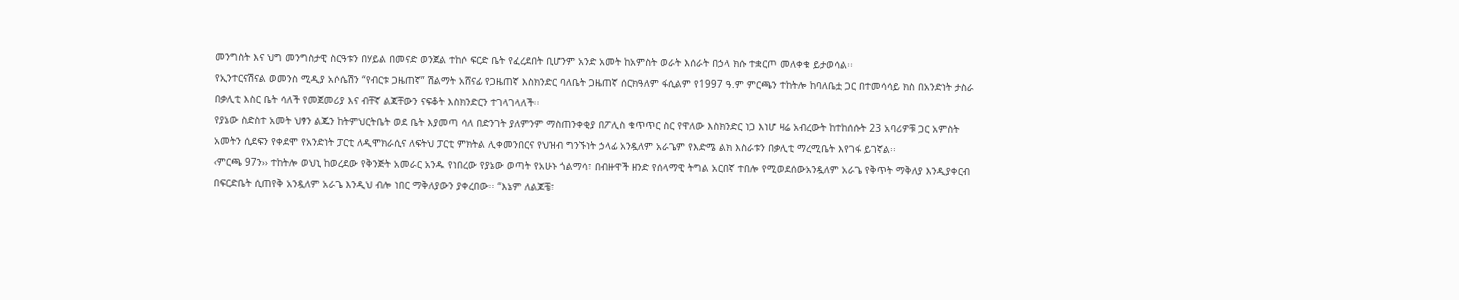መንግስት እና ህግ መንግስታዊ ስርዓቱን በሃይል በመናድ ወንጀል ተከሶ ፍርድ ቤት የፈረደበት ቢሆንም አንድ አመት ከአምስት ወራት እሰራት በኃላ ክሱ ተቋርጦ መለቀቁ ይታወሳል፡፡
የኢንተርናሽናል ወመንስ ሚዲያ አሶሴሽን “የብርቱ ጋዜጠኛ” ሽልማት አሸናፊ የጋዜጠኛ እስክንድር ባለቤት ጋዜጠኛ ሰርክዓለም ፋሲልም የ1997 ዓ.ም ምርጫን ተከትሎ ከባለቤቷ ጋር በተመሳሳይ ክስ በአንድነት ታስራ በቃሊቲ እስር ቤት ሳለች የመጀመሪያ እና ብቸኛ ልጃቸውን ናፍቆት እስክንድርን ተገላገላለች፡፡
የያኔው ስድስተ አመት ህፃን ልጁን ከትምህርትቤት ወደ ቤት እያመጣ ሳለ በድንገት ያለምንም ማስጠንቀቂያ በፖሊስ ቁጥጥር ስር የዋለው እስክንድር ነጋ እነሆ ዛሬ አብረውት ከተከሰሱት 23 አባሪዎቹ ጋር አምስት አመትን ሲደፍን የቀደሞ የአንድነት ፓርቲ ለዲሞክራሲና ለፍትህ ፓርቲ ምክትል ሊቀመንበርና የህዝብ ግንኙነት ኃላፊ አንዷለም አራጌም የእድሜ ልክ እስራቱን በቃሊቲ ማረሚቤት እየገፋ ይገኛል፡፡
‹ምርጫ 97ን›› ተከትሎ ወህኒ ከወረደው የቅንጅት አመራር አንዱ የነበረው የያኔው ወጣት የአሁኑ ጎልማሳ፣ በብዙዋች ዘንድ የሰላማዊ ትግል አርበኛ ተበሎ የሚወደሰውአንዷለም አራጌ የቅጥት ማቅለያ እንዲያቀርብ በፍርድቤት ሲጠየቅ አንዷለም አራጌ እንዲህ ብሎ ነበር ማቅለያውን ያቀረበው፡፡ “እኔም ለልጆቼ፣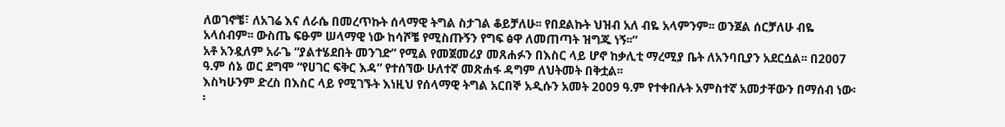ለወገኖቼ፣ ለአገሬ እና ለራሴ በመረጥኩት ሰላማዊ ትግል ስታገል ቆይቻለሁ፡፡ የበደልኩት ህዝብ አለ ብዬ አላምንም፡፡ ወንጀል ሰርቻለሁ ብዬ አላሰብም፡፡ ውስጤ ፍፁም ሠላማዊ ነው ከሳሾቼ የሚስጡኝን የግፍ ፅዋ ለመጠጣት ዝግጁ ነኝ፡፡”
አቶ አንዷለም አራጌ “ያልተሄደበት መንገድ” የሚል የመጀመሪያ መጸሐፉን በእስር ላይ ሆኖ ከቃሊቲ ማረሚያ ቤት ለአንባቢያን አደርሷል፡፡ በ2007 ዓ.ም ሰኔ ወር ደግሞ “የሀገር ፍቅር እዳ” የተሰኘው ሁለተኛ መጽሐፋ ዳግም ለህትመት በቅቷል፡፡
እስካሁንም ድረስ በእስር ላይ የሚገኙት እነዚህ የሰላማዊ ትግል አርበኞ አዲሱን አመት 2009 ዓ.ም የተቀበሉት አምስተኛ አመታቸውን በማሰብ ነው፡፡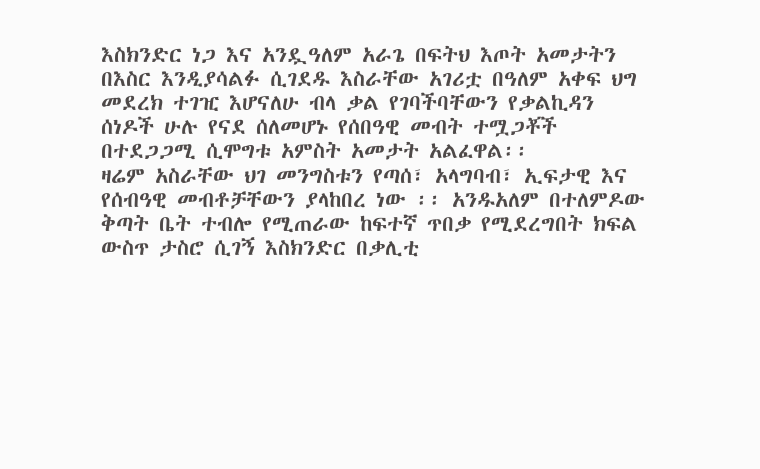እስክንድር ነጋ እና አንዷዓለም አራጌ በፍትህ እጦት አመታትን በእስር እንዲያሳልፉ ሲገደዱ እስራቸው አገሪቷ በዓለም አቀፍ ህግ መደረክ ተገዢ እሆናለሁ ብላ ቃል የገባችባቸውን የቃልኪዳን ሰነዶች ሁሉ የናደ ሰለመሆኑ የሰበዓዊ መብት ተሟጋቾች በተደጋጋሚ ሲሞግቱ አምስት አመታት አልፈዋል፡፡
ዛሬም አስራቸው ህገ መንግስቱን የጣሰ፣ አላግባብ፣ ኢፍታዊ እና የሰብዓዊ መብቶቻቸውን ያላከበረ ነው ፡፡ አንዱአለም በተለምዶው ቅጣት ቤት ተብሎ የሚጠራው ከፍተኛ ጥበቃ የሚደረግበት ክፍል ውስጥ ታስሮ ሲገኝ እስክንድር በቃሊቲ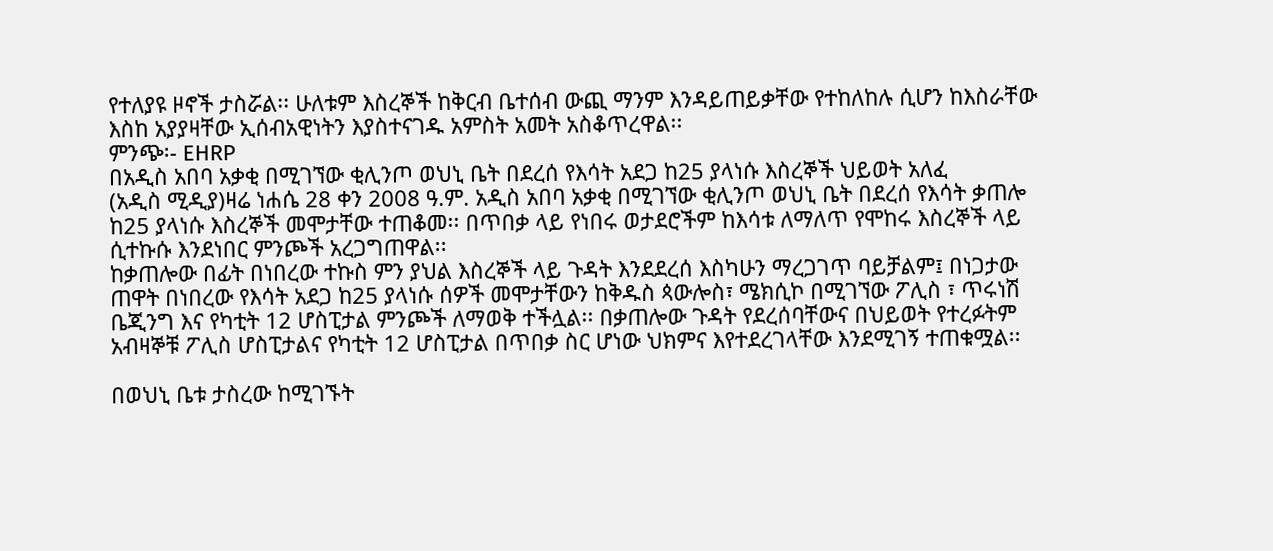የተለያዩ ዞኖች ታስሯል፡፡ ሁለቱም እስረኞች ከቅርብ ቤተሰብ ውጪ ማንም እንዳይጠይቃቸው የተከለከሉ ሲሆን ከእስራቸው እስከ አያያዛቸው ኢሰብአዊነትን እያስተናገዱ አምስት አመት አስቆጥረዋል፡፡
ምንጭ፡- EHRP
በአዲስ አበባ አቃቂ በሚገኘው ቂሊንጦ ወህኒ ቤት በደረሰ የእሳት አደጋ ከ25 ያላነሱ እስረኞች ህይወት አለፈ
(አዲስ ሚዲያ)ዛሬ ነሐሴ 28 ቀን 2008 ዓ.ም. አዲስ አበባ አቃቂ በሚገኘው ቂሊንጦ ወህኒ ቤት በደረሰ የእሳት ቃጠሎ ከ25 ያላነሱ እስረኞች መሞታቸው ተጠቆመ፡፡ በጥበቃ ላይ የነበሩ ወታደሮችም ከእሳቱ ለማለጥ የሞከሩ እስረኞች ላይ ሲተኩሱ እንደነበር ምንጮች አረጋግጠዋል፡፡
ከቃጠሎው በፊት በነበረው ተኩስ ምን ያህል እስረኞች ላይ ጉዳት እንደደረሰ እስካሁን ማረጋገጥ ባይቻልም፤ በነጋታው ጠዋት በነበረው የእሳት አደጋ ከ25 ያላነሱ ሰዎች መሞታቸውን ከቅዱስ ጳውሎስ፣ ሜክሲኮ በሚገኘው ፖሊስ ፣ ጥሩነሽ ቤጂንግ እና የካቲት 12 ሆስፒታል ምንጮች ለማወቅ ተችሏል፡፡ በቃጠሎው ጉዳት የደረሰባቸውና በህይወት የተረፉትም አብዛኞቹ ፖሊስ ሆስፒታልና የካቲት 12 ሆስፒታል በጥበቃ ስር ሆነው ህክምና እየተደረገላቸው እንደሚገኝ ተጠቁሟል፡፡

በወህኒ ቤቱ ታስረው ከሚገኙት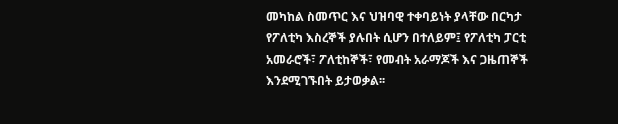መካከል ስመጥር እና ህዝባዊ ተቀባይነት ያላቸው በርካታ የፖለቲካ እስረኞች ያሉበት ሲሆን በተለይም፤ የፖለቲካ ፓርቲ አመራሮች፣ ፖለቲከኞች፣ የመብት አራማጆች እና ጋዜጠኞች እንደሚገኙበት ይታወቃል፡፡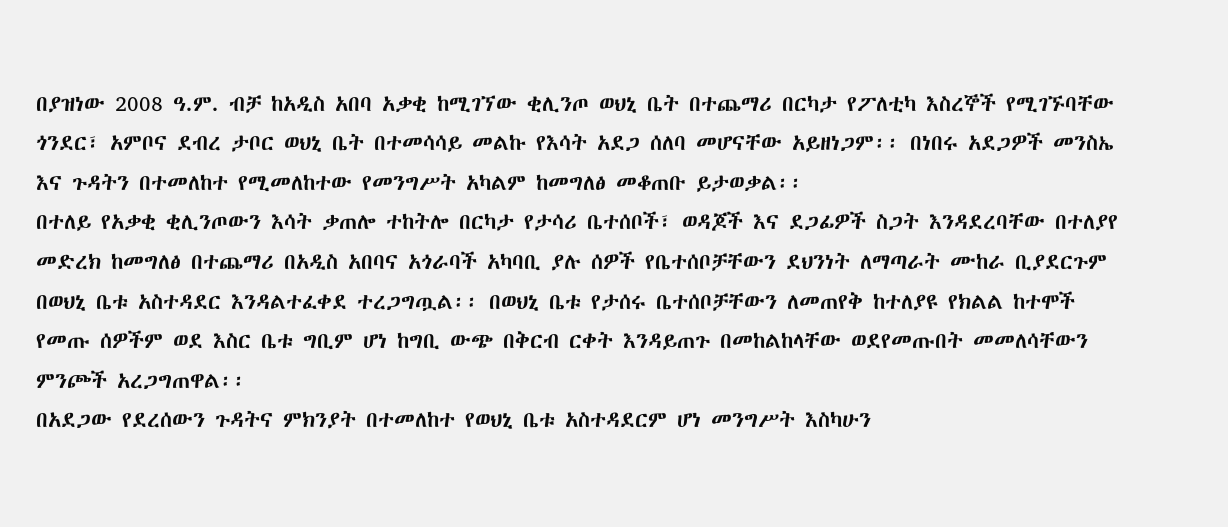በያዝነው 2008 ዓ.ም. ብቻ ከአዲስ አበባ አቃቂ ከሚገኘው ቂሊንጦ ወህኒ ቤት በተጨማሪ በርካታ የፖለቲካ እስረኞች የሚገኙባቸው ጎንደር፣ አምቦና ደብረ ታቦር ወህኒ ቤት በተመሳሳይ መልኩ የእሳት አደጋ ሰለባ መሆናቸው አይዘነጋም፡፡ በነበሩ አደጋዎች መንስኤ እና ጉዳትን በተመለከተ የሚመለከተው የመንግሥት አካልም ከመግለፅ መቆጠቡ ይታወቃል፡፡
በተለይ የአቃቂ ቂሊንጦውን እሳት ቃጠሎ ተከትሎ በርካታ የታሳሪ ቤተሰቦች፣ ወዳጆች እና ደጋፊዎች ስጋት እንዳደረባቸው በተለያየ መድረክ ከመግለፅ በተጨማሪ በአዲስ አበባና አጎራባች አካባቢ ያሉ ሰዎች የቤተሰቦቻቸውን ደህንነት ለማጣራት ሙከራ ቢያደርጉም በወህኒ ቤቱ አስተዳደር እንዳልተፈቀደ ተረጋግጧል፡፡ በወህኒ ቤቱ የታሰሩ ቤተሰቦቻቸውን ለመጠየቅ ከተለያዩ የክልል ከተሞች የመጡ ሰዎችም ወደ እስር ቤቱ ግቢም ሆነ ከግቢ ውጭ በቅርብ ርቀት እንዳይጠጉ በመከልከላቸው ወደየመጡበት መመለሳቸውን ምንጮች አረጋግጠዋል፡፡
በአደጋው የደረሰውን ጉዳትና ምክንያት በተመለከተ የወህኒ ቤቱ አስተዳደርም ሆነ መንግሥት እስካሁን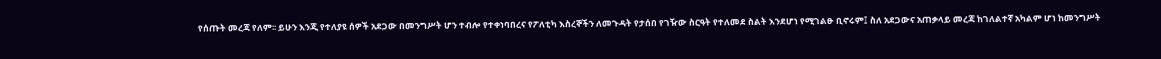የሰጡት መረጃ የለም፡፡ ይሁን እንጂ የተለያዩ ሰዎች አደጋው በመንግሥት ሆን ተብሎ የተቀነባበረና የፖለቲካ እስረኞችን ለመጉዳት የታሰበ የገዥው ስርዓት የተለመደ ስልት እንደሆነ የሚገልፁ ቢኖሩም፤ ስለ አደጋውና አጠቃላይ መረጃ ከገለልተኛ አካልም ሆነ ከመንግሥት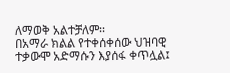ለማወቅ አልተቻለም፡፡
በአማራ ክልል የተቀሰቀሰው ህዝባዊ ተቃውሞ አድማሱን እያሰፋ ቀጥሏል፤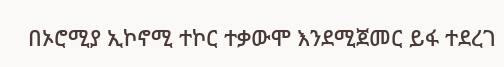በኦሮሚያ ኢኮኖሚ ተኮር ተቃውሞ እንደሚጀመር ይፋ ተደረገ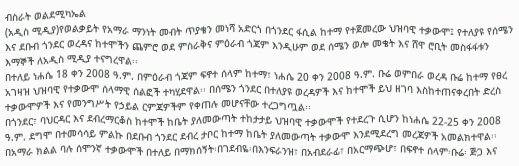ብስራት ወልደሚካኤል
(አዲስ ሚዲያ)የወልቃይት የአማራ ማንነት መብት ጥያቄን መነሻ አድርጎ በጎንደር ፋሲል ከተማ የተጀመረው ህዝባዊ ተቃውሞ፤ የተለያዩ የሰሜን እና ደቡብ ጎንደር ወረዳና ከተሞችን ጨምሮ ወደ ምስራቅና ምዕራብ ጎጃም እንዲሁም ወደ ሰሜን ወሎ መቄት እና ሸዋ ሮቢት መስፋፋቱን እማኞች ለአዲስ ሚዲያ ተናግረዋል፡፡
በተለይ ነሐሴ 18 ቀን 2008 ዓ.ም. በምዕራብ ጎጃም ፍኖተ ሰላም ከተማ፣ ነሐሴ 20 ቀን 2008 ዓ.ም. ቡሬ ወምበራ ወረዳ ቡሬ ከተማ የፀረ አገዛዝ ህዝባዊ የተቃውሞ ሰላማዊ ሰልፎች ተካሂደዋል፡፡ በሰሜን ጎንደር በተለያዩ ወረዳዎች እና ከተሞች ይህ ዘገባ እስከተጠናቀረበት ድረስ ተቃውሞዎች እና የመንግሥት የኃይል ርምጃዎችም የቀጠሉ መሆናቸው ተረጋግጧል፡፡
በጎንደር፣ ባህርዳር እና ደብረማርቆስ ከተሞች ከቤት ያለመውጣት ተከታታይ ህዝባዊ ተቃውሞች የተደረጉ ሲሆን ከነሐሴ 22-25 ቀን 2008 ዓ.ም. ደግሞ በተመሳሳይ ምልኩ በደቡብ ጎንደር ደብረ ታቦር ከተማ ከቤት ያለመውጣት ተቃውሞ እንደሚደረግ መረጃዎች አመልክተዋል፡፡
በአማራ ክልል ባሉ ሰሞንኛ ተቃውሞች በተለይ በማክሰኝት፡በገደብዬ፡በእንፍራንዝ፣ በአብደራፊ፣ በአርማጭሆ፣ በፍኖተ ሰላም፡ቡሬ፡ ጅጋ እና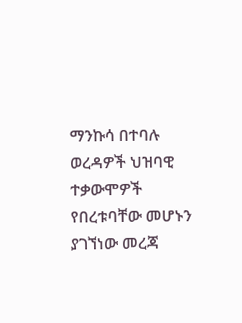ማንኩሳ በተባሉ ወረዳዎች ህዝባዊ ተቃውሞዎች የበረቱባቸው መሆኑን ያገኘነው መረጃ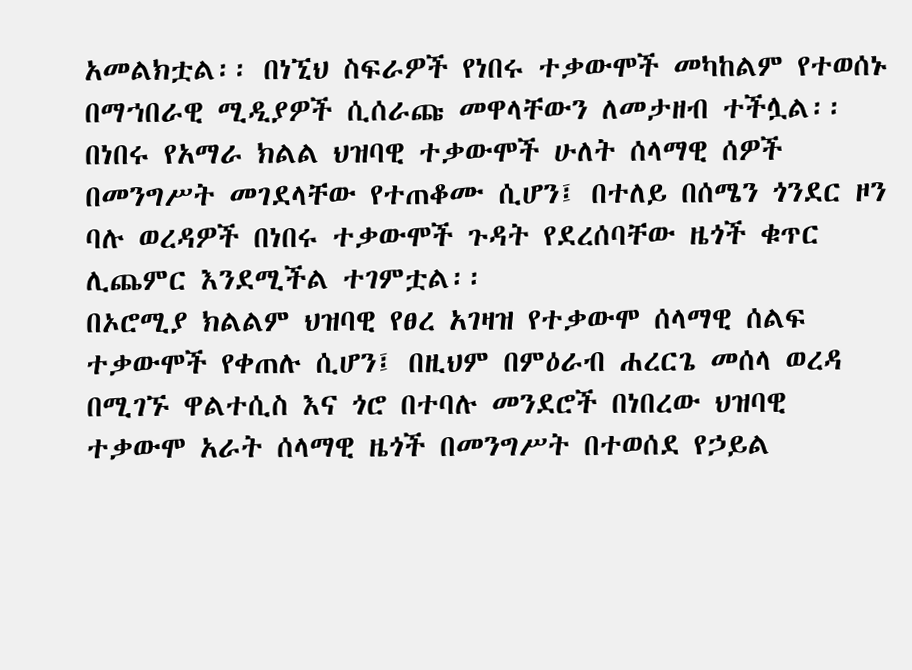አመልክቷል፡፡ በነኚህ ስፍራዎች የነበሩ ተቃውሞች መካከልም የተወሰኑ በማኀበራዊ ሚዲያዎች ሲሰራጩ መዋላቸውን ለመታዘብ ተችሏል፡፡
በነበሩ የአማራ ክልል ህዝባዊ ተቃውሞች ሁለት ሰላማዊ ሰዎች በመንግሥት መገደላቸው የተጠቆሙ ሲሆን፤ በተለይ በሰሜን ጎንደር ዞን ባሉ ወረዳዎች በነበሩ ተቃውሞች ጉዳት የደረሰባቸው ዜጎች ቁጥር ሊጨምር እንደሚችል ተገምቷል፡፡
በኦሮሚያ ክልልም ህዝባዊ የፀረ አገዛዝ የተቃውሞ ሰላማዊ ሰልፍ ተቃውሞች የቀጠሉ ሲሆን፤ በዚህም በምዕራብ ሐረርጌ መሰላ ወረዳ በሚገኙ ዋልተሲስ እና ጎሮ በተባሉ መንደሮች በነበረው ህዝባዊ ተቃውሞ አራት ሰላማዊ ዜጎች በመንግሥት በተወሰደ የኃይል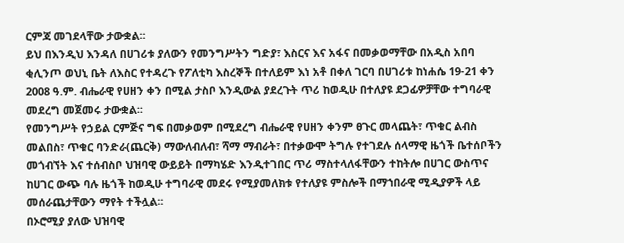ርምጃ መገደላቸው ታውቋል፡፡
ይህ በእንዲህ እንዳለ በሀገሪቱ ያለውን የመንግሥትን ግድያ፣ እስርና እና አፋና በመቃወማቸው በአዲስ አበባ ቂሊንጦ ወህኒ ቤት ለእስር የተዳረጉ የፖለቲካ እስረኞች በተለይም እነ አቶ በቀለ ገርባ በሀገሪቱ ከነሐሴ 19-21 ቀን 2008 ዓ.ም. ብሔራዊ የሀዘን ቀን በሚል ታስቦ እንዲውል ያደረጉት ጥሪ ከወዲሁ በተለያዩ ደጋፊዎቻቸው ተግባራዊ መደረግ መጀመሩ ታውቋል፡፡
የመንግሥት የኃይል ርምጅና ግፍ በመቃወም በሚደረግ ብሔራዊ የሀዘን ቀንም ፀጉር መላጨት፣ ጥቁር ልብስ መልበስ፣ ጥቁር ባንድራ(ጨርቅ) ማውለብለብ፣ ሻማ ማብራት፣ በተቃውሞ ትግሉ የተገደሉ ሰላማዊ ዜጎች ቤተሰቦችን መጎብኘት እና ተሰብስቦ ህዝባዊ ውይይት በማካሄድ እንዲተገበር ጥሪ ማስተላለፋቸውን ተከትሎ በሀገር ውስጥና ከሀገር ውጭ ባሉ ዜጎች ከወዲሁ ተግባራዊ መደሩ የሚያመለክቱ የተለያዩ ምስሎች በማኀበራዊ ሚዲያዎች ላይ መሰራጨታቸውን ማየት ተችሏል፡፡
በኦሮሚያ ያለው ህዝባዊ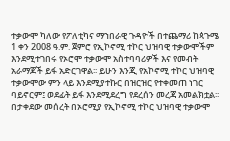ተቃውሞ ካለው የፖለቲካና ማኀበራዊ ጉዳዮች በተጨማሪ ከጳጉሜ 1 ቀን 2008 ዓ.ም. ጀምሮ የኢኮኖሚ ተኮር ህዝባዊ ተቃውሞችም እንደሚተገበሩ የኦሮሞ ተቃውሞ አስተባባሪዎች እና የመብት አራማጆች ይፋ አድርገዋል፡፡ ይሁን እንጂ የአኮኖሚ ተኮር ህዝባዊ ተቃውሞው ምን ላይ እንደሚያተኩር በዝርዝር የተቀመጠ ነገር ባይኖርም፤ ወደፊት ይፋ እንደሚደረግ የደረሰን መረጃ አመልክቷል፡፡
በታቀደው መሰረት በኦሮሚያ የኢኮኖሚ ተኮር ህዝባዊ ተቃውሞ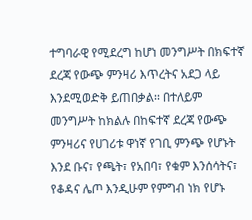ተግባራዊ የሚደረግ ከሆነ መንግሥት በክፍተኛ ደረጃ የውጭ ምንዛሪ እጥረትና አደጋ ላይ እንደሚወድቅ ይጠበቃል፡፡ በተለይም መንግሥት ከክልሉ በከፍተኛ ደረጃ የውጭ ምንዛሪና የሀገሪቱ ዋነኛ የገቢ ምንጭ የሆኑት እንደ ቡና፣ የጫት፣ የአበባ፣ የቁም እንሰሳትና፣ የቆዳና ሌጦ እንዲሁም የምግብ ነክ የሆኑ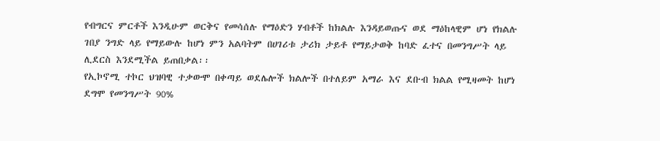የብግርና ምርቶች እንዲሁም ወርቅና የመሳሰሉ የማዕድን ሃብቶች ከክልሉ እንዳይወጡና ወደ ማዕከላዊም ሆነ የክልሉ ገበያ ንግድ ላይ የማይውሉ ከሆነ ምን አልባትም በሀገሪቱ ታሪክ ታይቶ የማይታወቅ ከባድ ፈተና በመንግሥት ላይ ሊደርስ እንደሚችል ይጠበቃል፡፡
የኢኮኖሚ ተኮር ህዝባዊ ተቃውሞ በቀጣይ ወደሌሎች ክልሎች በተለይም አማራ እና ደቡብ ክልል የሚዛመት ከሆነ ደግሞ የመንግሥት 90%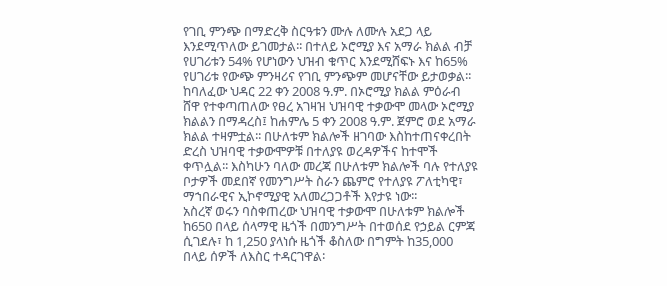የገቢ ምንጭ በማድረቅ ስርዓቱን ሙሉ ለሙሉ አደጋ ላይ እንደሚጥለው ይገመታል፡፡ በተለይ ኦሮሚያ እና አማራ ክልል ብቻ የሀገሪቱን 54% የሆነውን ህዝብ ቁጥር እንደሚሸፍኑ እና ከ65% የሀገሪቱ የውጭ ምንዛሪና የገቢ ምንጭም መሆናቸው ይታወቃል፡፡
ከባለፈው ህዳር 22 ቀን 2008 ዓ.ም. በኦሮሚያ ክልል ምዕራብ ሸዋ የተቀጣጠለው የፀረ አገዛዝ ህዝባዊ ተቃውሞ መላው ኦሮሚያ ክልልን በማዳረስ፤ ከሐምሌ 5 ቀን 2008 ዓ.ም. ጀምሮ ወደ አማራ ክልል ተዛምቷል፡፡ በሁለቱም ክልሎች ዘገባው እስከተጠናቀረበት ድረስ ህዝባዊ ተቃውሞዎቹ በተለያዩ ወረዳዎችና ከተሞች ቀጥሏል፡፡ እስካሁን ባለው መረጃ በሁለቱም ክልሎች ባሉ የተለያዩ ቦታዎች መደበኛ የመንግሥት ስራን ጨምሮ የተለያዩ ፖለቲካዊ፣ ማኀበራዊና ኢኮኖሚያዊ አለመረጋጋቶች እየታዩ ነው፡፡
አስረኛ ወሩን ባስቀጠረው ህዝባዊ ተቃውሞ በሁለቱም ክልሎች ከ650 በላይ ሰላማዊ ዜጎች በመንግሥት በተወሰደ የኃይል ርምጃ ሲገደሉ፣ ከ 1,250 ያላነሱ ዜጎች ቆስለው በግምት ከ35,000 በላይ ሰዎች ለእስር ተዳርገዋል፡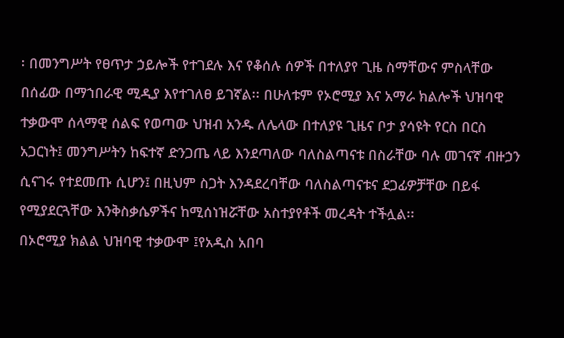፡ በመንግሥት የፀጥታ ኃይሎች የተገደሉ እና የቆሰሉ ሰዎች በተለያየ ጊዜ ስማቸውና ምስላቸው በሰፊው በማኀበራዊ ሚዲያ እየተገለፀ ይገኛል፡፡ በሁለቱም የኦሮሚያ እና አማራ ክልሎች ህዝባዊ ተቃውሞ ሰላማዊ ሰልፍ የወጣው ህዝብ አንዱ ለሌላው በተለያዩ ጊዜና ቦታ ያሳዩት የርስ በርስ አጋርነት፤ መንግሥትን ከፍተኛ ድንጋጤ ላይ እንደጣለው ባለስልጣናቱ በስራቸው ባሉ መገናኛ ብዙኃን ሲናገሩ የተደመጡ ሲሆን፤ በዚህም ስጋት እንዳደረባቸው ባለስልጣናቱና ደጋፊዎቻቸው በይፋ የሚያደርጓቸው እንቅስቃሴዎችና ከሚሰነዝሯቸው አስተያየቶች መረዳት ተችሏል፡፡
በኦሮሚያ ክልል ህዝባዊ ተቃውሞ ፤የአዲስ አበባ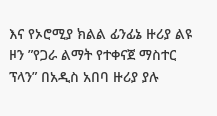እና የኦሮሚያ ክልል ፊንፊኔ ዙሪያ ልዩ ዞን ”የጋራ ልማት የተቀናጀ ማስተር ፕላን” በአዲስ አበባ ዙሪያ ያሉ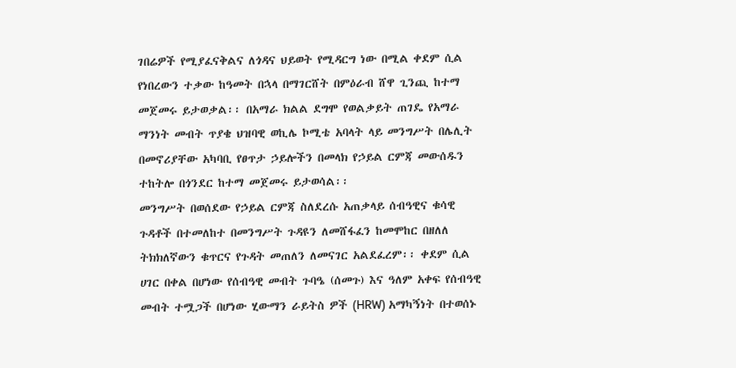ገበሬዎች የሚያፈናቅልና ለጎዳና ህይወት የሚዳርግ ነው በሚል ቀደም ሲል የነበረውን ተቃው ከዓመት በኋላ በማገርሸት በምዕራብ ሸዋ ጊንጪ ከተማ መጀመሩ ይታወቃል፡፡ በአማራ ክልል ደግሞ የወልቃይት ጠገዴ የአማራ ማንነት መብት ጥያቄ ህዝባዊ ወኪሌ ኮሚቴ አባላት ላይ መንግሥት በሌሊት በመኖሪያቸው አካባቢ የፀጥታ ኃይሎችን በመላክ የኃይል ርምጃ መውሰዱን ተከትሎ በጎንደር ከተማ መጀመሩ ይታወሳል፡፡
መንግሥት በወሰደው የኃይል ርምጃ ስለደረሱ አጠቃላይ ሰብዓዊና ቁሳዊ ጉዳቶች በተመለከተ በመንግሥት ጉዳዩን ለመሸፋፈን ከመሞከር በዘለለ ትክክለኛውን ቁጥርና የጉዳት መጠለን ለመናገር አልደፈረም፡፡ ቀደም ሲል ሀገር በቀል በሆነው የሰብዓዊ መብት ጉባዔ (ሰመጉ) እና ዓለም አቀፍ የሰብዓዊ መብት ተሟጋች በሆነው ሂውማን ራይትስ ዎች (HRW) አማካኝነት በተወሰኑ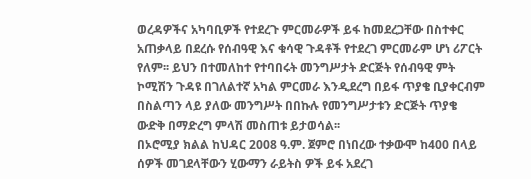ወረዳዎችና አካባቢዎች የተደረጉ ምርመራዎች ይፋ ከመደረጋቸው በስተቀር አጠቃላይ በደረሱ የሰብዓዊ እና ቁሳዊ ጉዳቶች የተደረገ ምርመራም ሆነ ሪፖርት የለም፡፡ ይህን በተመለከተ የተባበሩት መንግሥታት ድርጅት የሰብዓዊ ምት ኮሚሽን ጉዳዩ በገለልተኛ አካል ምርመራ እንዲደረግ በይፋ ጥያቄ ቢያቀርብም በስልጣን ላይ ያለው መንግሥት በበኩሉ የመንግሥታቱን ድርጅት ጥያቄ ውድቅ በማድረግ ምላሽ መስጠቱ ይታወሳል፡፡
በኦሮሚያ ክልል ከህዳር 2008 ዓ.ም. ጀምሮ በነበረው ተቃውሞ ከ400 በላይ ሰዎች መገደላቸውን ሂውማን ራይትስ ዎች ይፋ አደረገ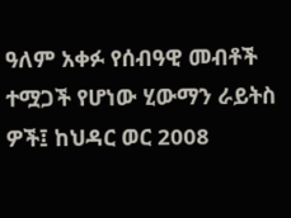ዓለም አቀፉ የሰብዓዊ መብቶች ተሟጋች የሆነው ሂውማን ራይትስ ዎች፤ ከህዳር ወር 2008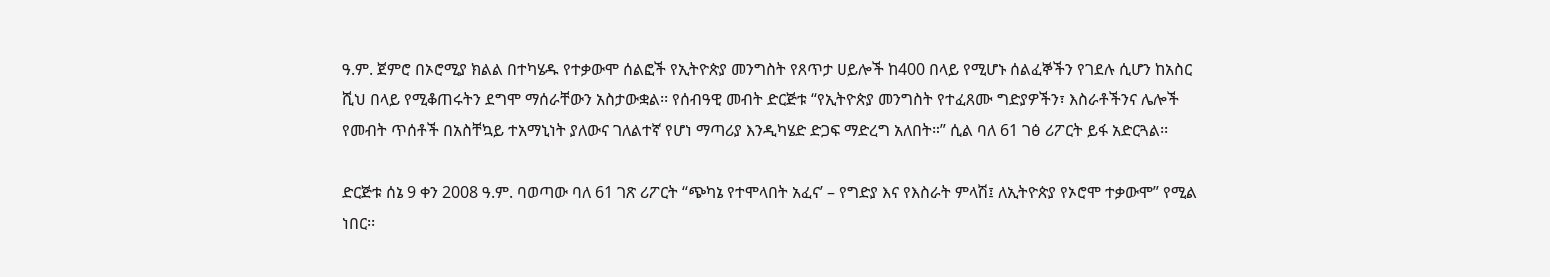ዓ.ም. ጀምሮ በኦሮሚያ ክልል በተካሄዱ የተቃውሞ ሰልፎች የኢትዮጵያ መንግስት የጸጥታ ሀይሎች ከ400 በላይ የሚሆኑ ሰልፈኞችን የገደሉ ሲሆን ከአስር ሺህ በላይ የሚቆጠሩትን ደግሞ ማሰራቸውን አስታውቋል፡፡ የሰብዓዊ መብት ድርጅቱ “የኢትዮጵያ መንግስት የተፈጸሙ ግድያዎችን፣ እስራቶችንና ሌሎች የመብት ጥሰቶች በአስቸኳይ ተአማኒነት ያለውና ገለልተኛ የሆነ ማጣሪያ እንዲካሄድ ድጋፍ ማድረግ አለበት።” ሲል ባለ 61 ገፅ ሪፖርት ይፋ አድርጓል፡፡

ድርጅቱ ሰኔ 9 ቀን 2008 ዓ.ም. ባወጣው ባለ 61 ገጽ ሪፖርት “ጭካኔ የተሞላበት አፈና’ – የግድያ እና የእስራት ምላሽ፤ ለኢትዮጵያ የኦሮሞ ተቃውሞ” የሚል ነበር፡፡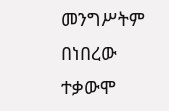መንግሥትም በነበረው ተቃውሞ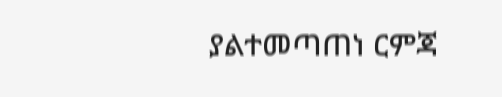ያልተመጣጠነ ርምጃ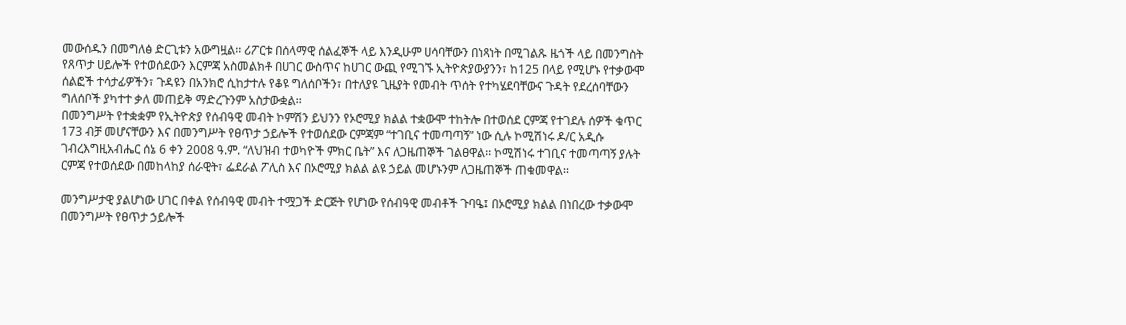መውሰዱን በመግለፅ ድርጊቱን አውግዟል፡፡ ሪፖርቱ በሰላማዊ ሰልፈኞች ላይ እንዲሁም ሀሳባቸውን በነጻነት በሚገልጹ ዜጎች ላይ በመንግስት የጸጥታ ሀይሎች የተወሰደውን እርምጃ አስመልክቶ በሀገር ውስጥና ከሀገር ውጪ የሚገኙ ኢትዮጵያውያንን፣ ከ125 በላይ የሚሆኑ የተቃውሞ ሰልፎች ተሳታፊዎችን፣ ጉዳዩን በአንክሮ ሲከታተሉ የቆዩ ግለሰቦችን፣ በተለያዩ ጊዜያት የመብት ጥሰት የተካሄደባቸውና ጉዳት የደረሰባቸውን ግለሰቦች ያካተተ ቃለ መጠይቅ ማድረጉንም አስታውቋል፡፡
በመንግሥት የተቋቋም የኢትዮጵያ የሰብዓዊ መብት ኮምሽን ይህንን የኦሮሚያ ክልል ተቋውሞ ተከትሎ በተወሰደ ርምጃ የተገደሉ ሰዎች ቁጥር 173 ብቻ መሆናቸውን እና በመንግሥት የፀጥታ ኃይሎች የተወሰደው ርምጃም “ተገቢና ተመጣጣኝ” ነው ሲሉ ኮሚሽነሩ ዶ/ር አዲሱ ገብረእግዚአብሔር ሰኔ 6 ቀን 2008 ዓ.ም. “ለህዝብ ተወካዮች ምክር ቤት” እና ለጋዜጠኞች ገልፀዋል፡፡ ኮሚሽነሩ ተገቢና ተመጣጣኝ ያሉት ርምጃ የተወሰደው በመከላከያ ሰራዊት፣ ፌደራል ፖሊስ እና በኦሮሚያ ክልል ልዩ ኃይል መሆኑንም ለጋዜጠኞች ጠቁመዋል፡፡

መንግሥታዊ ያልሆነው ሀገር በቀል የሰብዓዊ መብት ተሟጋች ድርጅት የሆነው የሰብዓዊ መብቶች ጉባዔ፤ በኦሮሚያ ክልል በነበረው ተቃውሞ በመንግሥት የፀጥታ ኃይሎች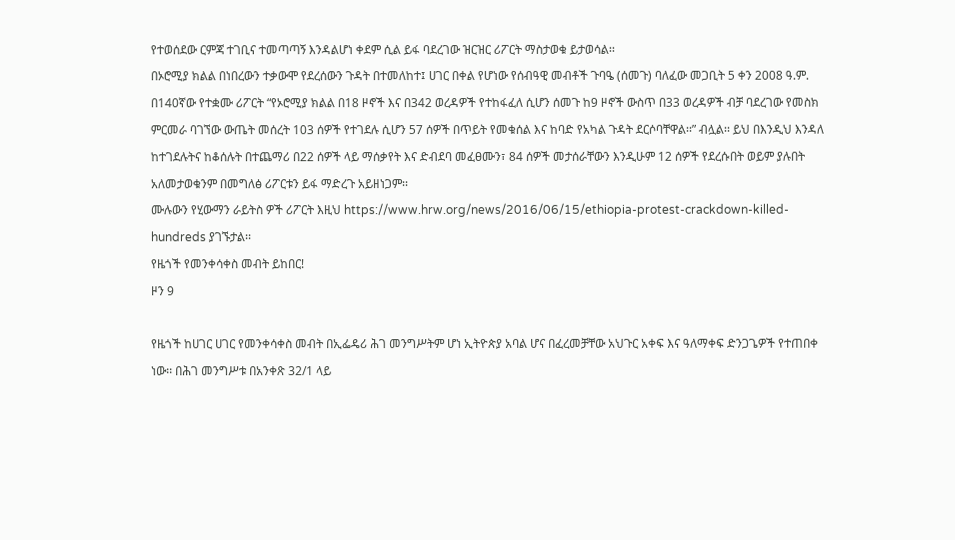የተወሰደው ርምጃ ተገቢና ተመጣጣኝ እንዳልሆነ ቀደም ሲል ይፋ ባደረገው ዝርዝር ሪፖርት ማስታወቁ ይታወሳል፡፡
በኦሮሚያ ክልል በነበረውን ተቃውሞ የደረሰውን ጉዳት በተመለከተ፤ ሀገር በቀል የሆነው የሰብዓዊ መብቶች ጉባዔ (ሰመጉ) ባለፈው መጋቢት 5 ቀን 2008 ዓ.ም. በ140ኛው የተቋሙ ሪፖርት “የኦሮሚያ ክልል በ18 ዞኖች እና በ342 ወረዳዎች የተከፋፈለ ሲሆን ሰመጉ ከ9 ዞኖች ውስጥ በ33 ወረዳዎች ብቻ ባደረገው የመስክ ምርመራ ባገኘው ውጤት መሰረት 103 ሰዎች የተገደሉ ሲሆን 57 ሰዎች በጥይት የመቁሰል እና ከባድ የአካል ጉዳት ደርሶባቸዋል፡፡” ብሏል፡፡ ይህ በእንዲህ እንዳለ ከተገደሉትና ከቆሰሉት በተጨማሪ በ22 ሰዎች ላይ ማሰቃየት እና ድብደባ መፈፀሙን፣ 84 ሰዎች መታሰራቸውን እንዲሁም 12 ሰዎች የደረሱበት ወይም ያሉበት አለመታወቁንም በመግለፅ ሪፖርቱን ይፋ ማድረጉ አይዘነጋም፡፡
ሙሉውን የሂውማን ራይትስ ዎች ሪፖርት እዚህ https://www.hrw.org/news/2016/06/15/ethiopia-protest-crackdown-killed-hundreds ያገኙታል፡፡
የዜጎች የመንቀሳቀስ መብት ይከበር!
ዞን 9

የዜጎች ከሀገር ሀገር የመንቀሳቀስ መብት በኢፌዴሪ ሕገ መንግሥትም ሆነ ኢትዮጵያ አባል ሆና በፈረመቻቸው አህጉር አቀፍ እና ዓለማቀፍ ድንጋጌዎች የተጠበቀ ነው፡፡ በሕገ መንግሥቱ በአንቀጽ 32/1 ላይ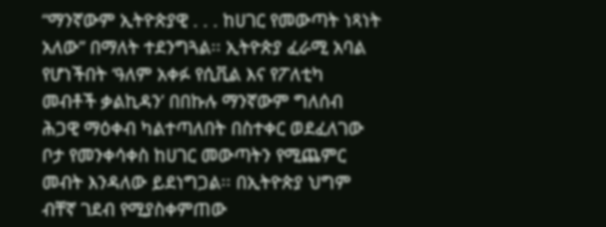“ማንኛውም ኢትዮጵያዊ . . . ከሀገር የመውጣት ነጻነት አለው” በማለት ተደንግጓል፡፡ ኢትዮጵያ ፈራሚ አባል የሆነችበት ‘ዓለም አቀፉ የሲቪል እና የፖለቲካ መብቶች ቃልኪዳን’ በበኩሉ ማንኛውም ግለሰብ ሕጋዊ ማዕቀብ ካልተጣለበት በስተቀር ወደፈለገው ቦታ የመንቀሳቀስ ከሀገር መውጣትን የሚጨምር መብት እንዳለው ይደነግጋል፡፡ በኢትዮጵያ ህግም ብቸኛ ገደብ የሚያስቀምጠው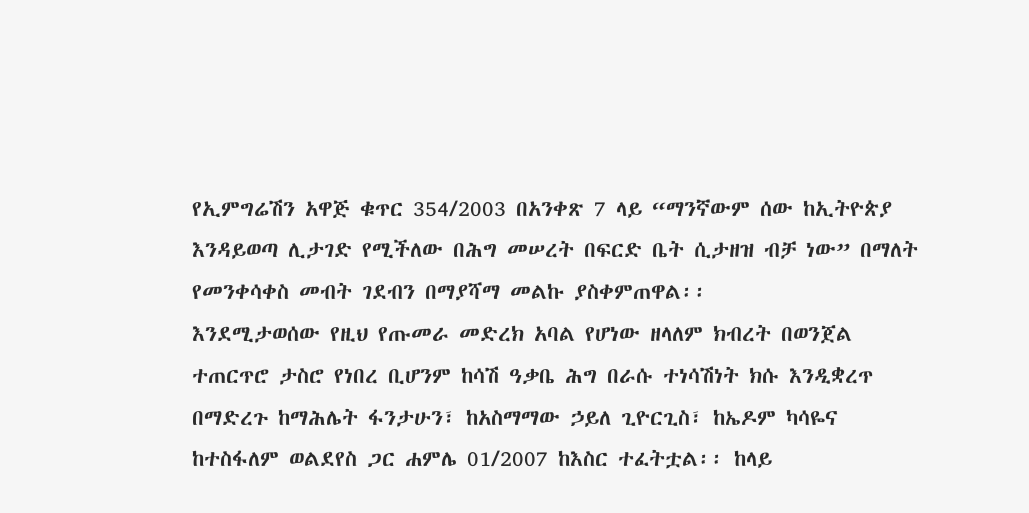የኢምግሬሽን አዋጅ ቁጥር 354/2003 በአንቀጽ 7 ላይ “ማንኛውም ሰው ከኢትዮጵያ እንዳይወጣ ሊታገድ የሚችለው በሕግ መሠረት በፍርድ ቤት ሲታዘዝ ብቻ ነው” በማለት የመንቀሳቀስ መብት ገደብን በማያሻማ መልኩ ያስቀምጠዋል፡፡
እንደሚታወሰው የዚህ የጡመራ መድረክ አባል የሆነው ዘላለም ክብረት በወንጀል ተጠርጥሮ ታስሮ የነበረ ቢሆንም ከሳሽ ዓቃቤ ሕግ በራሱ ተነሳሽነት ክሱ እንዲቋረጥ በማድረጉ ከማሕሌት ፋንታሁን፣ ከአስማማው ኃይለ ጊዮርጊስ፣ ከኤዶም ካሳዬና ከተስፋለም ወልደየስ ጋር ሐምሌ 01/2007 ከእስር ተፈትቷል፡፡ ከላይ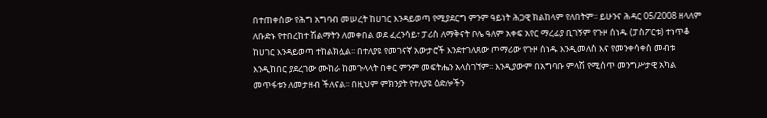በተጠቀሰው የሕግ አግባብ መሠረት ከሀገር እንዳይወጣ የሚያደርግ ምንም ዓይነት ሕጋዊ ክልከላም የለበትም፡፡ ይሁንና ሕዳር 05/2008 ዘላለም ለቡድኑ የተበረከተ ሽልማትን ለመቀበል ወደ ፈረንሳይ፣ ፓሪስ ለማቅናት ቦሌ ዓለም አቀፍ አየር ማረፊያ ቢገኝም የጉዞ ሰነዱ (ፓስፖርቱ) ተነጥቆ ከሀገር እንዳይወጣ ተከልክሏል፡፡ በተለያዩ የመገናኛ አውታሮች እንደተገለጸው ጦማሪው የጉዞ ሰነዱ እንዲመለስ እና የመንቀሳቀስ መብቱ እንዲከበር ያደረገው ሙከራ ከመጉላላት በቀር ምንም መፍትሔን አላስገኘም፡፡ እንዲያውም በአግባቡ ምላሽ የሚሰጥ መንግሥታዊ አካል መጥፋቱን ለመታዘብ ችለናል፡፡ በዚህም ምክንያት የተለያዩ ዕድሎችን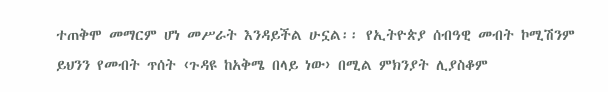ተጠቅሞ መማርም ሆነ መሥራት እንዳይችል ሁኗል፡፡ የኢትዮጵያ ሰብዓዊ መብት ኮሚሽንም ይህንን የመብት ጥሰት ‹ጉዳዩ ከአቅሜ በላይ ነው› በሚል ምክንያት ሊያስቆም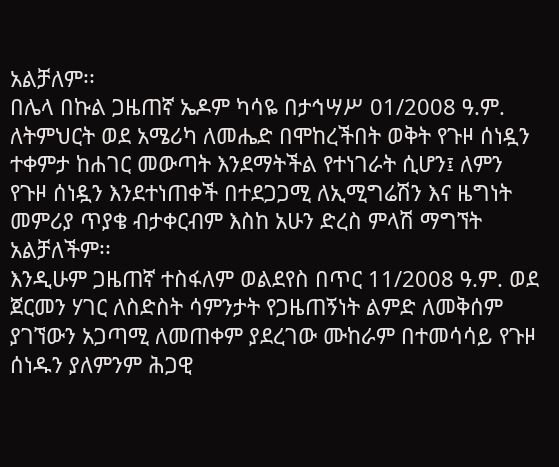አልቻለም፡፡
በሌላ በኩል ጋዜጠኛ ኤዶም ካሳዬ በታኅሣሥ 01/2008 ዓ.ም. ለትምህርት ወደ አሜሪካ ለመሔድ በሞከረችበት ወቅት የጉዞ ሰነዷን ተቀምታ ከሐገር መውጣት እንደማትችል የተነገራት ሲሆን፤ ለምን የጉዞ ሰነዷን እንደተነጠቀች በተደጋጋሚ ለኢሚግሬሽን እና ዜግነት መምሪያ ጥያቄ ብታቀርብም እስከ አሁን ድረስ ምላሽ ማግኘት አልቻለችም፡፡
እንዲሁም ጋዜጠኛ ተስፋለም ወልደየስ በጥር 11/2008 ዓ.ም. ወደ ጀርመን ሃገር ለስድስት ሳምንታት የጋዜጠኝነት ልምድ ለመቅሰም ያገኘውን አጋጣሚ ለመጠቀም ያደረገው ሙከራም በተመሳሳይ የጉዞ ሰነዱን ያለምንም ሕጋዊ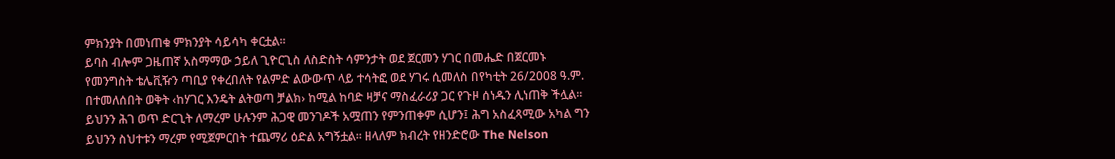ምክንያት በመነጠቁ ምክንያት ሳይሳካ ቀርቷል፡፡
ይባስ ብሎም ጋዜጠኛ አስማማው ኃይለ ጊዮርጊስ ለስድስት ሳምንታት ወደ ጀርመን ሃገር በመሔድ በጀርመኑ የመንግስት ቴሌቪዥን ጣቢያ የቀረበለት የልምድ ልውውጥ ላይ ተሳትፎ ወደ ሃገሩ ሲመለስ በየካቲት 26/2008 ዓ.ም. በተመለሰበት ወቅት ‹ከሃገር እንዴት ልትወጣ ቻልክ› ከሚል ከባድ ዛቻና ማስፈራሪያ ጋር የጉዞ ሰነዱን ሊነጠቅ ችሏል፡፡
ይህንን ሕገ ወጥ ድርጊት ለማረም ሁሉንም ሕጋዊ መንገዶች አሟጠን የምንጠቀም ሲሆን፤ ሕግ አስፈጻሚው አካል ግን ይህንን ስህተቱን ማረም የሚጀምርበት ተጨማሪ ዕድል አግኝቷል፡፡ ዘላለም ክብረት የዘንድሮው The Nelson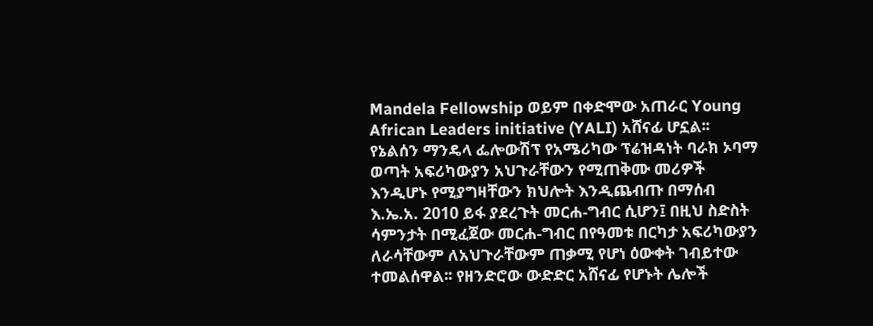Mandela Fellowship ወይም በቀድሞው አጠራር Young African Leaders initiative (YALI) አሸናፊ ሆኗል፡፡ የኔልሰን ማንዴላ ፌሎውሽፕ የአሜሪካው ፕሬዝዳነት ባራክ ኦባማ ወጣት አፍሪካውያን አህጉራቸውን የሚጠቅሙ መሪዎች እንዲሆኑ የሚያግዛቸውን ክህሎት እንዲጨብጡ በማሰብ እ.ኤ.አ. 2010 ይፋ ያደረጉት መርሐ-ግብር ሲሆን፤ በዚህ ስድስት ሳምንታት በሚፈጀው መርሐ-ግብር በየዓመቱ በርካታ አፍሪካውያን ለራሳቸውም ለአህጉራቸውም ጠቃሚ የሆነ ዕውቀት ገብይተው ተመልሰዋል፡፡ የዘንድሮው ውድድር አሸናፊ የሆኑት ሌሎች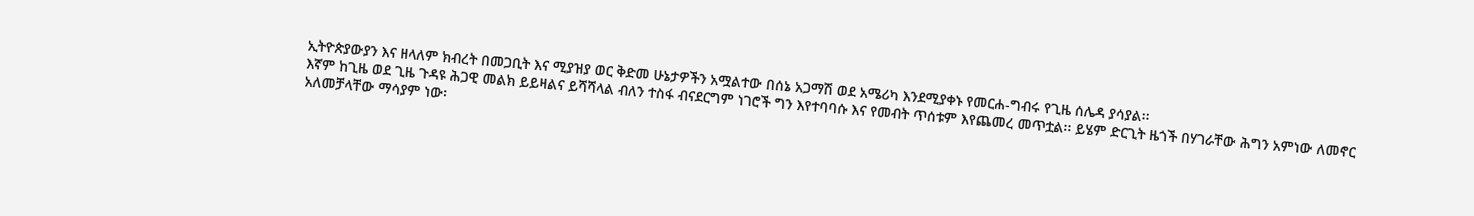ኢትዮጵያውያን እና ዘላለም ክብረት በመጋቢት እና ሚያዝያ ወር ቅድመ ሁኔታዎችን አሟልተው በሰኔ አጋማሽ ወደ አሜሪካ እንደሚያቀኑ የመርሐ-ግብሩ የጊዜ ሰሌዳ ያሳያል፡፡
እኛም ከጊዜ ወደ ጊዜ ጉዳዩ ሕጋዊ መልክ ይይዛልና ይሻሻላል ብለን ተስፋ ብናደርግም ነገሮች ግን እየተባባሱ እና የመብት ጥሰቱም እየጨመረ መጥቷል፡፡ ይሄም ድርጊት ዜጎች በሃገራቸው ሕግን አምነው ለመኖር አለመቻላቸው ማሳያም ነው፡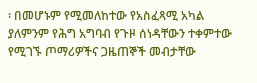፡ በመሆኑም የሚመለከተው የአስፈጻሚ አካል ያለምንም የሕግ አግባብ የጉዞ ሰነዳቸውን ተቀምተው የሚገኙ ጦማሪዎችና ጋዜጠኞች መብታቸው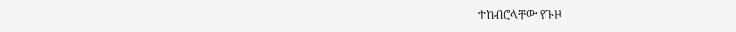ተከብሮላቸው የጉዞ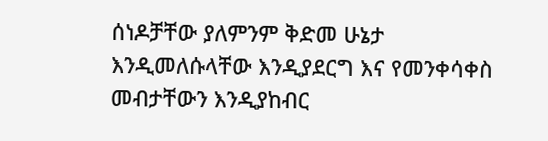ሰነዶቻቸው ያለምንም ቅድመ ሁኔታ እንዲመለሱላቸው እንዲያደርግ እና የመንቀሳቀስ መብታቸውን እንዲያከብር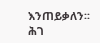እንጠይቃለን፡፡
ሕገ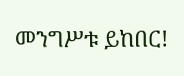መንግሥቱ ይከበር!